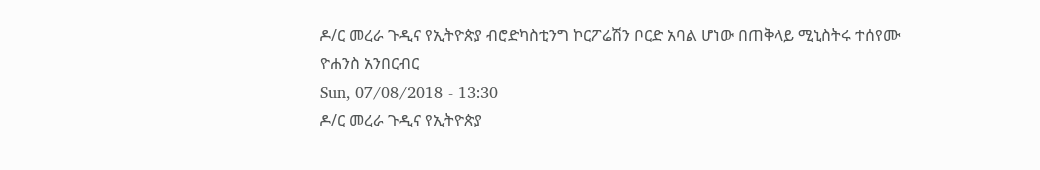ዶ/ር መረራ ጉዲና የኢትዮጵያ ብሮድካስቲንግ ኮርፖሬሽን ቦርድ አባል ሆነው በጠቅላይ ሚኒስትሩ ተሰየሙ
ዮሐንስ አንበርብር
Sun, 07/08/2018 - 13:30
ዶ/ር መረራ ጉዲና የኢትዮጵያ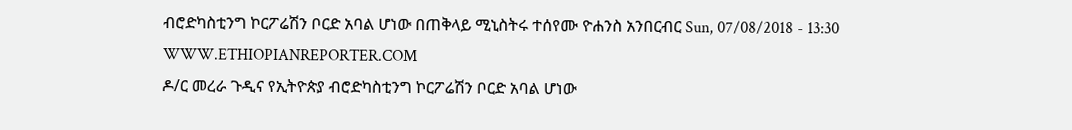ብሮድካስቲንግ ኮርፖሬሽን ቦርድ አባል ሆነው በጠቅላይ ሚኒስትሩ ተሰየሙ ዮሐንስ አንበርብር Sun, 07/08/2018 - 13:30
WWW.ETHIOPIANREPORTER.COM
ዶ/ር መረራ ጉዲና የኢትዮጵያ ብሮድካስቲንግ ኮርፖሬሽን ቦርድ አባል ሆነው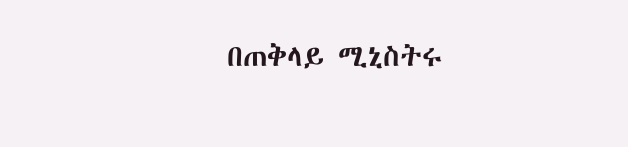በጠቅላይ ሚኒስትሩ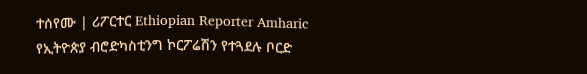ተሰየሙ | ሪፖርተር Ethiopian Reporter Amharic
የኢትዮጵያ ብሮድካስቲንግ ኮርፖሬሽን የተጓደሉ ቦርድ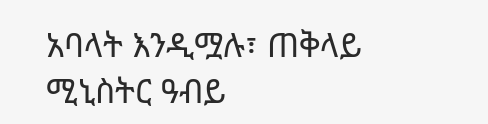አባላት እንዲሟሉ፣ ጠቅላይ ሚኒስትር ዓብይ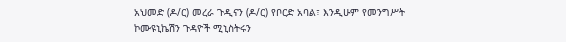አህመድ (ዶ/ር) መረራ ጉዲናን (ዶ/ር) የቦርድ አባል፣ እንዲሁም የመንግሥት ኮሙዩኒኬሽን ጉዳዮች ሚኒስትሩን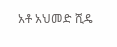አቶ አህመድ ሺዴ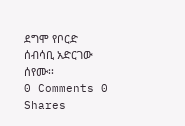ደግሞ የቦርድ ሰብሳቢ አድርገው ሰየሙ፡፡
0 Comments 0 Shares